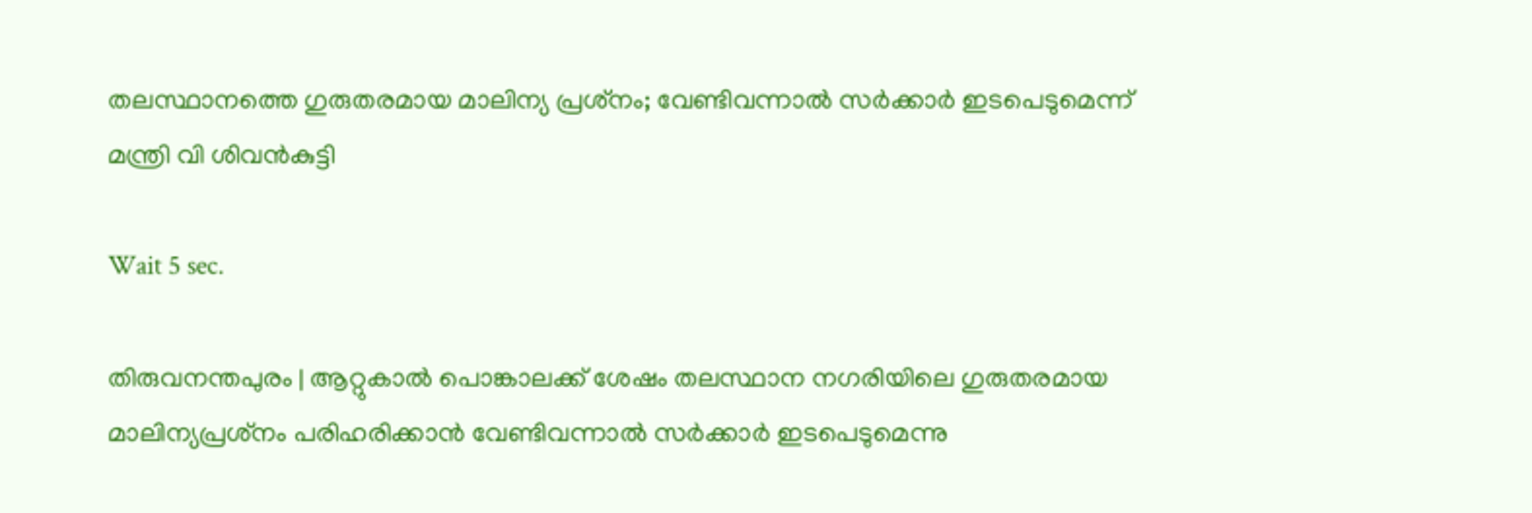തലസ്ഥാനത്തെ ഗുരുതരമായ മാലിന്യ പ്രശ്‌നം; വേണ്ടിവന്നാല്‍ സര്‍ക്കാര്‍ ഇടപെടുമെന്ന് മന്ത്രി വി ശിവന്‍കുട്ടി

Wait 5 sec.

തിരുവനന്തപുരം | ആറ്റുകാല്‍ പൊങ്കാലക്ക് ശേഷം തലസ്ഥാന നഗരിയിലെ ഗുരുതരമായ മാലിന്യപ്രശ്‌നം പരിഹരിക്കാന്‍ വേണ്ടിവന്നാല്‍ സര്‍ക്കാര്‍ ഇടപെടുമെന്നു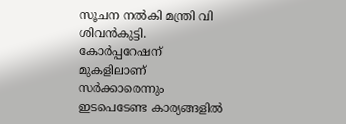സൂചന നല്‍കി മന്ത്രി വി ശിവന്‍കുട്ടി. കോര്‍പ്പറേഷന് മുകളിലാണ് സര്‍ക്കാരെന്നും ഇടപെടേണ്ട കാര്യങ്ങളില്‍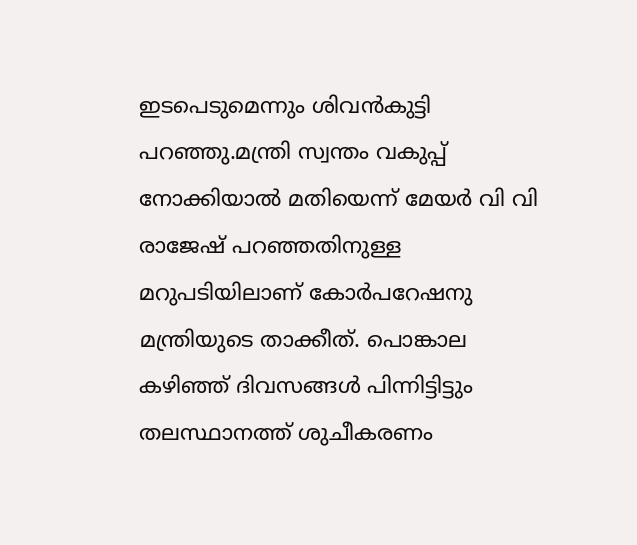ഇടപെടുമെന്നും ശിവന്‍കുട്ടി പറഞ്ഞു.മന്ത്രി സ്വന്തം വകുപ്പ് നോക്കിയാല്‍ മതിയെന്ന് മേയര്‍ വി വി രാജേഷ് പറഞ്ഞതിനുള്ള മറുപടിയിലാണ് കോര്‍പറേഷനു മന്ത്രിയുടെ താക്കീത്. പൊങ്കാല കഴിഞ്ഞ് ദിവസങ്ങള്‍ പിന്നിട്ടിട്ടും തലസ്ഥാനത്ത് ശുചീകരണം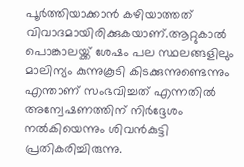പൂര്‍ത്തിയാക്കാന്‍ കഴിയാത്തത് വിവാദമായിരിക്കുകയാണ്.ആറ്റുകാല്‍ പൊങ്കാലയ്ക്ക് ശേഷം പല സ്ഥലങ്ങളിലും മാലിന്യം കുന്നുകൂടി കിടക്കുന്നുണ്ടെന്നും എന്താണ് സംഭവിച്ചത് എന്നതില്‍ അന്വേഷണത്തിന് നിര്‍ദ്ദേശം നല്‍കിയെന്നും ശിവന്‍കുട്ടി പ്രതികരിച്ചിരുന്നു.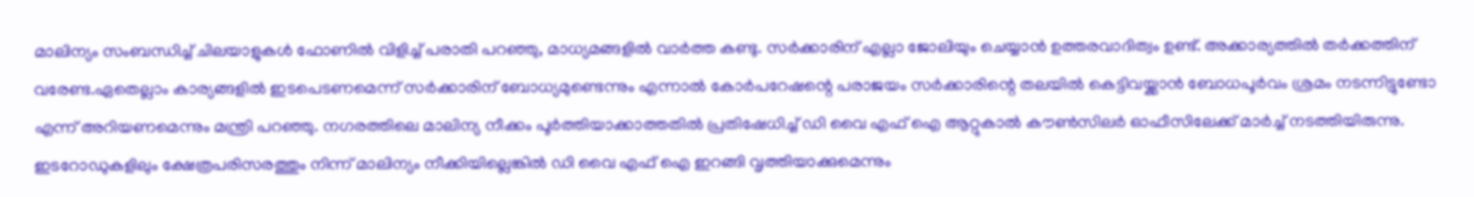മാലിന്യം സംബന്ധിച്ച് ചിലയാളുകള്‍ ഫോണില്‍ വിളിച്ച് പരാതി പറഞ്ഞു, മാധ്യമങ്ങളില്‍ വാര്‍ത്ത കണ്ടു. സര്‍ക്കാരിന് എല്ലാ ജോലിയും ചെയ്യാന്‍ ഉത്തരവാദിത്വം ഉണ്ട്. അക്കാര്യത്തില്‍ തര്‍ക്കത്തിന് വരേണ്ട.ഏതെല്ലാം കാര്യങ്ങളില്‍ ഇടപെടണമെന്ന് സര്‍ക്കാരിന് ബോധ്യമുണ്ടെന്നും എന്നാല്‍ കോര്‍പറേഷന്റെ പരാജയം സര്‍ക്കാരിന്റെ തലയില്‍ കെട്ടിവയ്ക്കാന്‍ ബോധപൂര്‍വം ശ്രമം നടന്നിട്ടുണ്ടോ എന്ന് അറിയണമെന്നും മന്ത്രി പറഞ്ഞു. നഗരത്തിലെ മാലിന്യ നീക്കം പൂര്‍ത്തിയാക്കാത്തതില്‍ പ്രതിഷേധിച്ച് ഡി വൈ എഫ് ഐ ആറ്റുകാല്‍ കൗണ്‍സിലര്‍ ഓഫീസിലേക്ക് മാര്‍ച്ച് നടത്തിയിരുന്നു. ഇടറോഡുകളിലും ക്ഷേത്രപരിസരത്തും നിന്ന് മാലിന്യം നീക്കിയില്ലെങ്കില്‍ ഡി വൈ എഫ് ഐ ഇറങ്ങി വൃത്തിയാക്കുമെന്നും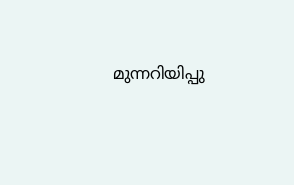മുന്നറിയിപ്പു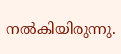നല്‍കിയിരുന്നു.